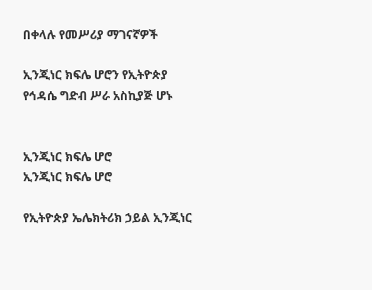በቀላሉ የመሥሪያ ማገናኛዎች

ኢንጂነር ክፍሌ ሆሮን የኢትዮጵያ የኅዳሴ ግድብ ሥራ አስኪያጅ ሆኑ


ኢንጂነር ክፍሌ ሆሮ
ኢንጂነር ክፍሌ ሆሮ

የኢትዮጵያ ኤሌክትሪክ ኃይል ኢንጂነር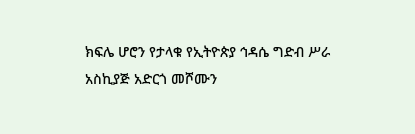ክፍሌ ሆሮን የታላቁ የኢትዮጵያ ኅዳሴ ግድብ ሥራ አስኪያጅ አድርጎ መሾሙን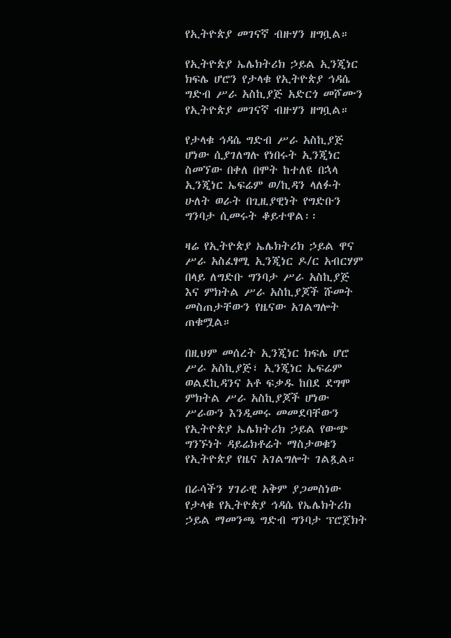የኢትዮጵያ መገናኛ ብዙሃን ዘግቧል።

የኢትዮጵያ ኤሌክትሪክ ኃይል ኢንጂነር ክፍሌ ሆሮን የታላቁ የኢትዮጵያ ኅዳሴ ግድብ ሥራ አስኪያጅ አድርጎ መሾሙን የኢትዮጵያ መገናኛ ብዙሃን ዘግቧል።

የታላቁ ኅዳሴ ግድብ ሥራ አስኪያጅ ሆነው ሲያገለግሉ የነበሩት ኢንጂነር ስመኘው በቀለ በሞት ከተለዩ በኋላ ኢንጂነር ኤፍሬም ወ/ኪዳን ላለፉት ሁለት ወራት በጊዚያዊነት የግድቡን ግንባታ ሲመሩት ቆይተዋል፡፡

ዛሬ የኢትዮጵያ ኤሌክትሪክ ኃይል ዋና ሥራ አስፈፃሚ ኢንጂነር ዶ/ር አብርሃም በላይ ለግድቡ ግንባታ ሥራ አስኪያጅ እና ምክትል ሥራ አስኪያጆች ሹመት መስጠታቸውን የዜናው አገልግሎት ጠቁሟል።

በዚህም መሰረት ኢንጂነር ክፍሌ ሆሮ ሥራ አስኪያጅ፣ ኢንጂነር ኤፍሬም ወልደኪዳንና አቶ ፍቃዱ ከበደ ደግሞ ምክትል ሥራ አስኪያጆች ሆነው ሥራውን እንዲመሩ መመደባቸውን የኢትዮጵያ ኤሌክትሪክ ኃይል የውጭ ግንኙነት ዳይሬክቶሬት ማስታወቁን የኢትዮጵያ የዜና አገልግሎት ገልጿል።

በራሳችን ሃገራዊ አቅም ያጋመስነው የታላቁ የኢትዮጵያ ኅዳሴ የኤሌክትሪክ ኃይል ማመንጫ ግድብ ግንባታ ፕሮጀክት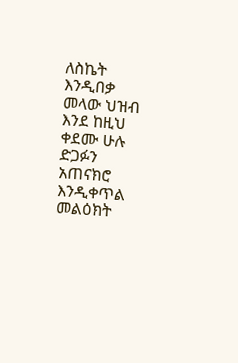ለስኬት እንዲበቃ መላው ህዝብ እንደ ከዚህ ቀደሙ ሁሉ ድጋፉን አጠናክሮ እንዲቀጥል መልዕክት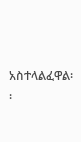አስተላልፈዋል፡፡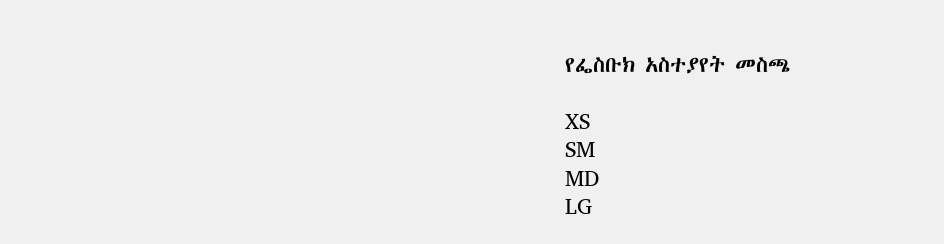የፌስቡክ አስተያየት መስጫ

XS
SM
MD
LG